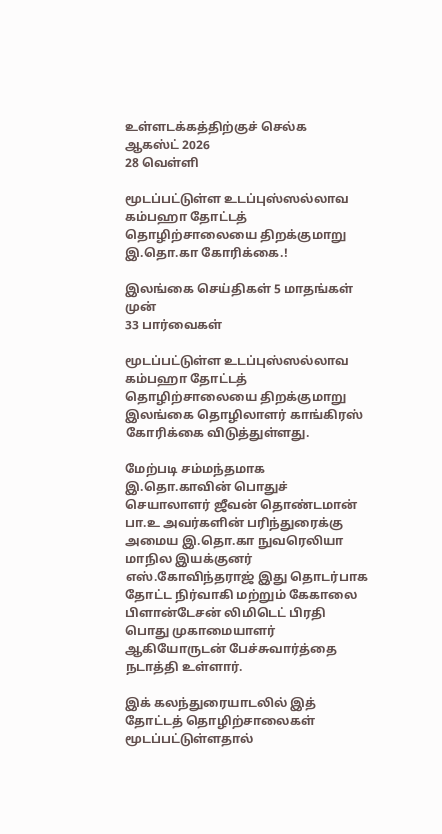உள்ளடக்கத்திற்குச் செல்க
ஆகஸ்ட் 2026
28 வெள்ளி

மூடப்பட்டுள்ள உடப்புஸ்ஸல்லாவ கம்பஹா தோட்டத் தொழிற்சாலையை திறக்குமாறு இ.தொ.கா கோரிக்கை.!

இலங்கை செய்திகள் 5 மாதங்கள் முன்
33 பார்வைகள்

மூடப்பட்டுள்ள உடப்புஸ்ஸல்லாவ கம்பஹா தோட்டத் தொழிற்சாலையை திறக்குமாறு இலங்கை தொழிலாளர் காங்கிரஸ் கோரிக்கை விடுத்துள்ளது.

மேற்படி சம்மந்தமாக இ.தொ.காவின் பொதுச் செயாலாளர் ஜீவன் தொண்டமான் பா.உ அவர்களின் பரிந்துரைக்கு அமைய இ.தொ.கா நுவரெலியா மாநில இயக்குனர் எஸ்.கோவிந்தராஜ் இது தொடர்பாக தோட்ட நிர்வாகி மற்றும் கேகாலை பிளான்டேசன் லிமிடெட் பிரதி பொது முகாமையாளர் ஆகியோருடன் பேச்சுவார்த்தை நடாத்தி உள்ளார்.

இக் கலந்துரையாடலில் இத் தோட்டத் தொழிற்சாலைகள் மூடப்பட்டுள்ளதால்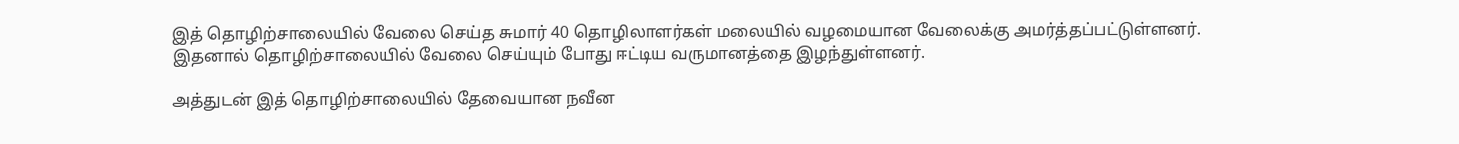இத் தொழிற்சாலையில் வேலை செய்த சுமார் 40 தொழிலாளர்கள் மலையில் வழமையான வேலைக்கு அமர்த்தப்பட்டுள்ளனர். இதனால் தொழிற்சாலையில் வேலை செய்யும் போது ஈட்டிய வருமானத்தை இழந்துள்ளனர்.

அத்துடன் இத் தொழிற்சாலையில் தேவையான நவீன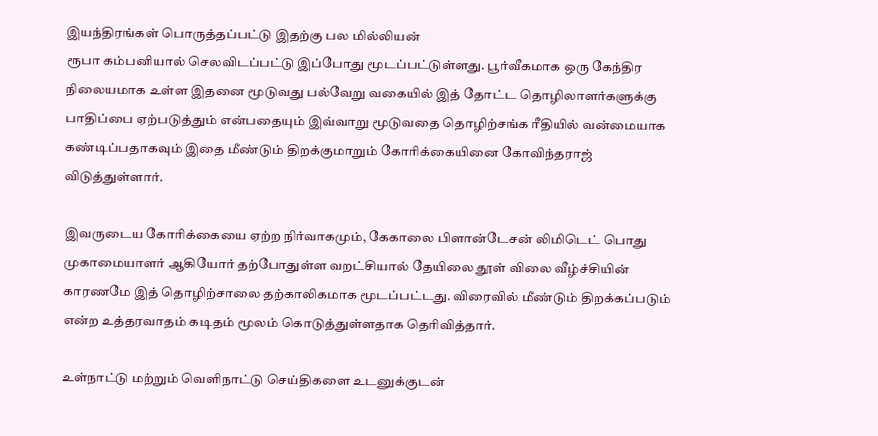இயந்திரங்கள் பொருத்தப்பட்டு இதற்கு பல மில்லியன்
ரூபா கம்பனியால் செலவிடப்பட்டு இப்போது மூடப்பட்டுள்ளது. பூர்வீகமாக ஒரு கேந்திர நிலையமாக உள்ள இதனை மூடுவது பல்வேறு வகையில் இத் தோட்ட தொழிலாளர்களுக்கு பாதிப்பை ஏற்படுத்தும் என்பதையும் இவ்வாறு மூடுவதை தொழிற்சங்க ரீதியில் வன்மையாக கண்டிப்பதாகவும் இதை மீண்டும் திறக்குமாறும் கோரிக்கையினை கோவிந்தராஜ் விடுத்துள்ளார்.

இவருடைய கோரிக்கையை ஏற்ற நிர்வாகமும், கேகாலை பிளான்டேசன் லிமிடெட் பொது முகாமையாளர் ஆகியோர் தற்போதுள்ள வறட்சியால் தேயிலை தூள் விலை வீழ்ச்சியின் காரணமே இத் தொழிற்சாலை தற்காலிகமாக மூடப்பட்டது. விரைவில் மீண்டும் திறக்கப்படும் என்ற உத்தரவாதம் கடிதம் மூலம் கொடுத்துள்ளதாக தெரிவித்தார்.

உள்நாட்டு மற்றும் வெளிநாட்டு செய்திகளை உடனுக்குடன்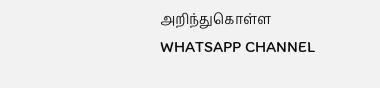அறிந்துகொள்ள WHATSAPP CHANNEL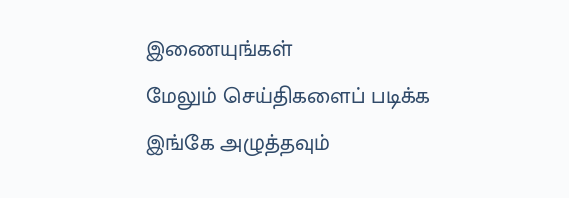இணையுங்கள்
மேலும் செய்திகளைப் படிக்க இங்கே அழுத்தவும்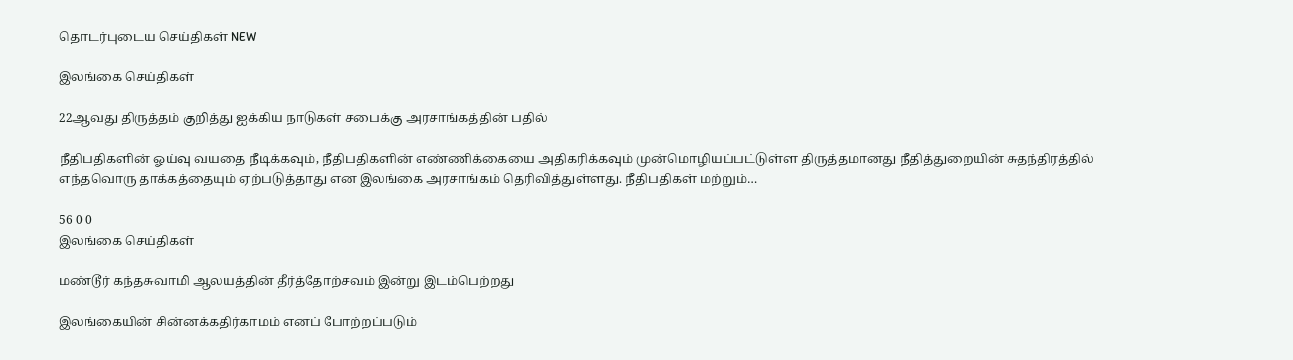தொடர்புடைய செய்திகள் NEW

இலங்கை செய்திகள்

22ஆவது திருத்தம் குறித்து ஐக்கிய நாடுகள் சபைக்கு அரசாங்கத்தின் பதில்

நீதிபதிகளின் ஓய்வு வயதை நீடிக்கவும், நீதிபதிகளின் எண்ணிக்கையை அதிகரிக்கவும் முன்மொழியப்பட்டுள்ள திருத்தமானது நீதித்துறையின் சுதந்திரத்தில் எந்தவொரு தாக்கத்தையும் ஏற்படுத்தாது என இலங்கை அரசாங்கம் தெரிவித்துள்ளது. நீதிபதிகள் மற்றும்…

56 0 0
இலங்கை செய்திகள்

மண்டூர் கந்தசுவாமி ஆலயத்தின் தீர்த்தோற்சவம் இன்று இடம்பெற்றது

இலங்கையின் சின்னக்கதிர்காமம் எனப் போற்றப்படும்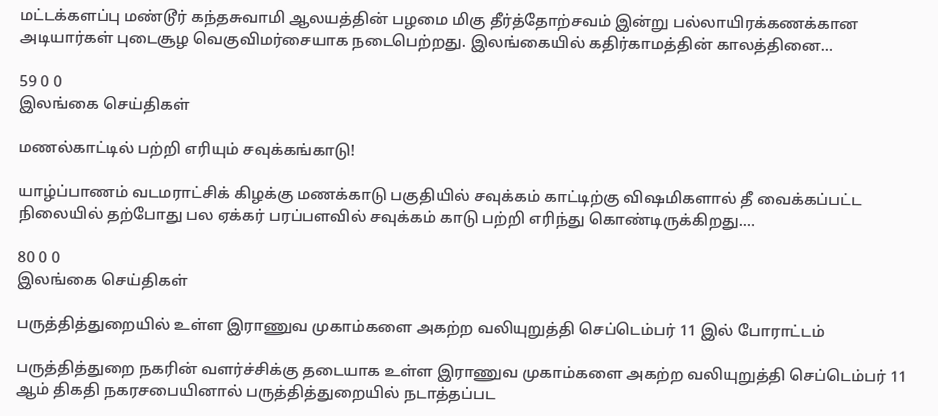மட்டக்களப்பு மண்டூர் கந்தசுவாமி ஆலயத்தின் பழமை மிகு தீர்த்தோற்சவம் இன்று பல்லாயிரக்கணக்கான அடியார்கள் புடைசூழ வெகுவிமர்சையாக நடைபெற்றது. இலங்கையில் கதிர்காமத்தின் காலத்தினை…

59 0 0
இலங்கை செய்திகள்

மணல்காட்டில் பற்றி எரியும் சவுக்கங்காடு!

யாழ்ப்பாணம் வடமராட்சிக் கிழக்கு மணக்காடு பகுதியில் சவுக்கம் காட்டிற்கு விஷமிகளால் தீ வைக்கப்பட்ட நிலையில் தற்போது பல ஏக்கர் பரப்பளவில் சவுக்கம் காடு பற்றி எரிந்து கொண்டிருக்கிறது.…

80 0 0
இலங்கை செய்திகள்

பருத்தித்துறையில் உள்ள இராணுவ முகாம்களை அகற்ற வலியுறுத்தி செப்டெம்பர் 11 இல் போராட்டம்

பருத்தித்துறை நகரின் வளர்ச்சிக்கு தடையாக உள்ள இராணுவ முகாம்களை அகற்ற வலியுறுத்தி செப்டெம்பர் 11 ஆம் திகதி நகரசபையினால் பருத்தித்துறையில் நடாத்தப்பட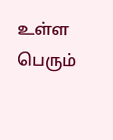உள்ள பெரும்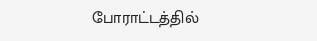போராட்டத்தில்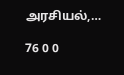அரசியல்,…

76 0 0